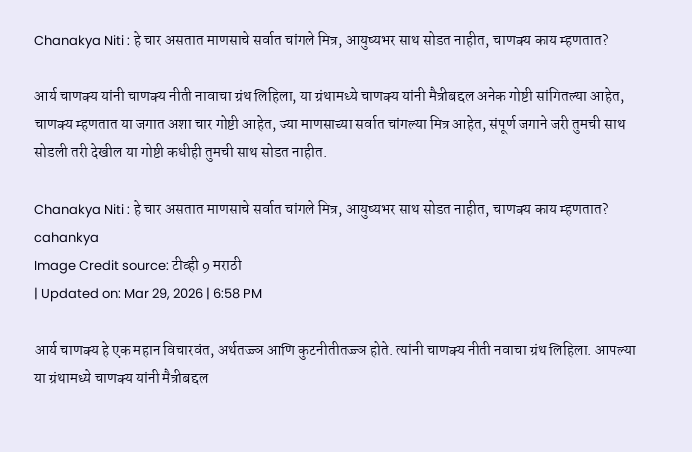Chanakya Niti : हे चार असतात माणसाचे सर्वात चांगले मित्र, आयुष्यभर साथ सोडत नाहीत, चाणक्य काय म्हणतात?

आर्य चाणक्य यांनी चाणक्य नीती नावाचा ग्रंथ लिहिला, या ग्रंथामध्ये चाणक्य यांनी मैत्रीबद्दल अनेक गोष्टी सांगितल्या आहेत, चाणक्य म्हणतात या जगात अशा चार गोष्टी आहेत, ज्या माणसाच्या सर्वात चांगल्या मित्र आहेत, संपूर्ण जगाने जरी तुमची साथ सोडली तरी देखील या गोष्टी कधीही तुमची साथ सोडत नाहीत.

Chanakya Niti : हे चार असतात माणसाचे सर्वात चांगले मित्र, आयुष्यभर साथ सोडत नाहीत, चाणक्य काय म्हणतात?
cahankya
Image Credit source: टीव्ही 9 मराठी
| Updated on: Mar 29, 2026 | 6:58 PM

आर्य चाणक्य हे एक महान विचारवंत, अर्थतज्ज्ञ आणि कुटनीतीतज्ज्ञ होते. त्यांनी चाणक्य नीती नवाचा ग्रंथ लिहिला. आपल्या या ग्रंथामध्ये चाणक्य यांनी मैत्रीबद्दल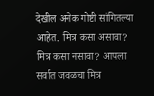देखील अनेक गोष्टी सांगितल्या आहेत. मित्र कसा असावा? मित्र कसा नसावा? आपला सर्वात जवळचा मित्र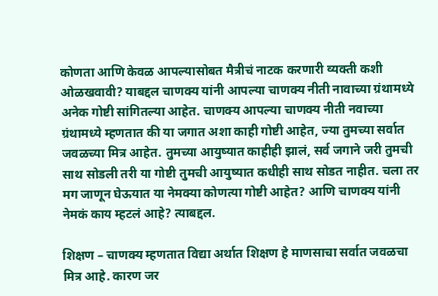कोणता आणि केवळ आपल्यासोबत मैत्रीचं नाटक करणारी व्यक्ती कशी ओळखवावी? याबद्दल चाणक्य यांनी आपल्या चाणक्य नीती नावाच्या ग्रंथामध्ये अनेक गोष्टी सांगितल्या आहेत. चाणक्य आपल्या चाणक्य नीती नवाच्या ग्रंथामध्ये म्हणतात की या जगात अशा काही गोष्टी आहेत, ज्या तुमच्या सर्वात जवळच्या मित्र आहेत. तुमच्या आयुष्यात काहीही झालं, सर्व जगाने जरी तुमची साथ सोडली तरी या गोष्टी तुमची आयुष्यात कधीही साथ सोडत नाहीत. चला तर मग जाणून घेऊयात या नेमक्या कोणत्या गोष्टी आहेत? आणि चाणक्य यांनी नेमकं काय म्हटलं आहे? त्याबद्दल.

शिक्षण – चाणक्य म्हणतात विद्या अर्थात शिक्षण हे माणसाचा सर्वात जवळचा मित्र आहे. कारण जर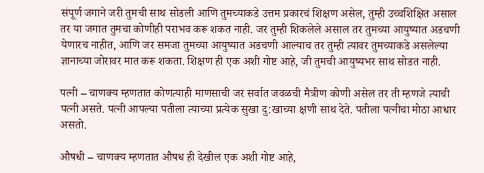संपूर्ण जगाने जरी तुमची साथ सोडली आणि तुमच्याकडे उत्तम प्रकारचं शिक्षण असेल, तुम्ही उच्चशिक्षित असाल तर या जगात तुमचा कोणीही पराभव करू शकत नाही. जर तुम्ही शिकलेले असाल तर तुमच्या आयुष्यात अडचणी येणारच नाहीत, आणि जर समजा तुमच्या आयुष्यात अडचणी आल्याच तर तुम्ही त्यावर तुमच्याकडे असलेल्या ज्ञानाच्या जोरावर मात करू शकता. शिक्षण ही एक अशी गोष्ट आहे, जी तुमची आयुष्यभर साथ सोडत नाही.

पत्नी – चाणक्य म्हणतात कोणत्याही माणसाची जर सर्वात जवळची मैत्रीण कोणी असेल तर ती म्हणजे त्याची पत्नी असते. पत्नी आपल्या पतीला त्याच्या प्रत्येक सुखा दु:खाच्या क्षणी साथ देते. पतीला पत्नीचा मोठा आधार असतो.

औषधी – चाणक्य म्हणतात औषध ही देखील एक अशी गोष्ट आहे,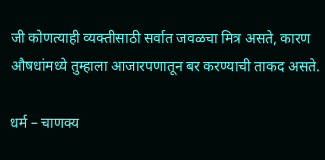जी कोणत्याही व्यक्तीसाठी सर्वात जवळचा मित्र असते, कारण औषधांमध्ये तुम्हाला आजारपणातून बर करण्याची ताकद असते.

धर्म – चाणक्य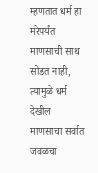म्हणतात धर्म हा मरेपर्यंत माणसाची साथ सोडत नाही, त्यामुळे धर्म देखील माणसाचा सर्वात जवळचा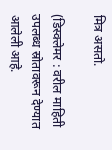मित्र असतो.

(डिस्क्लेमर : वरील माहिती उपलब्ध स्रोतावरून देण्यात आलेली आहे.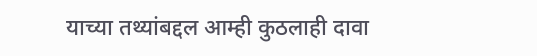याच्या तथ्यांबद्दल आम्ही कुठलाही दावा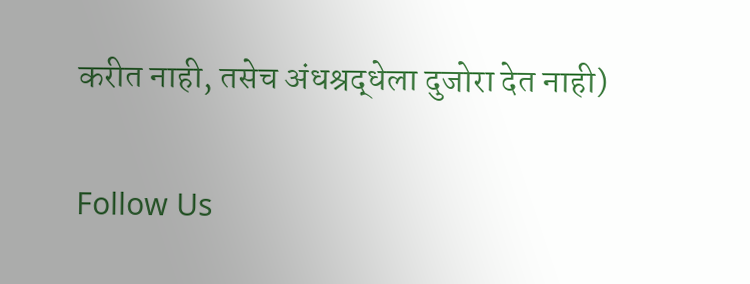करीत नाही, तसेच अंधश्रद्धेला दुजोरा देत नाही)

Follow Us